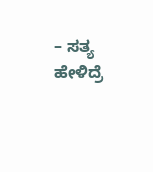– ಸತ್ಯ ಹೇಳಿದ್ರೆ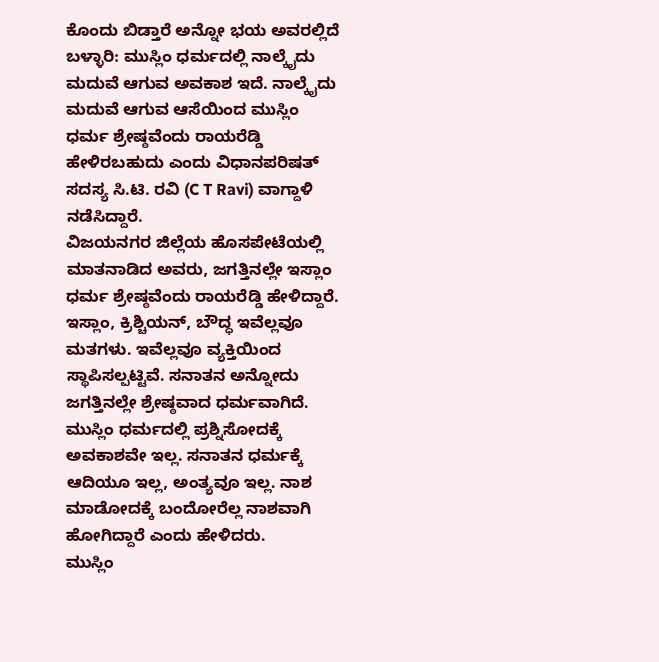ಕೊಂದು ಬಿಡ್ತಾರೆ ಅನ್ನೋ ಭಯ ಅವರಲ್ಲಿದೆ
ಬಳ್ಳಾರಿ: ಮುಸ್ಲಿಂ ಧರ್ಮದಲ್ಲಿ ನಾಲ್ಕೈದು ಮದುವೆ ಆಗುವ ಅವಕಾಶ ಇದೆ. ನಾಲ್ಕೈದು ಮದುವೆ ಆಗುವ ಆಸೆಯಿಂದ ಮುಸ್ಲಿಂ ಧರ್ಮ ಶ್ರೇಷ್ಠವೆಂದು ರಾಯರೆಡ್ಡಿ ಹೇಳಿರಬಹುದು ಎಂದು ವಿಧಾನಪರಿಷತ್ ಸದಸ್ಯ ಸಿ.ಟಿ. ರವಿ (C T Ravi) ವಾಗ್ದಾಳಿ ನಡೆಸಿದ್ದಾರೆ.
ವಿಜಯನಗರ ಜಿಲ್ಲೆಯ ಹೊಸಪೇಟೆಯಲ್ಲಿ ಮಾತನಾಡಿದ ಅವರು, ಜಗತ್ತಿನಲ್ಲೇ ಇಸ್ಲಾಂ ಧರ್ಮ ಶ್ರೇಷ್ಠವೆಂದು ರಾಯರೆಡ್ಡಿ ಹೇಳಿದ್ದಾರೆ. ಇಸ್ಲಾಂ, ಕ್ರಿಶ್ಚಿಯನ್, ಬೌದ್ಧ ಇವೆಲ್ಲವೂ ಮತಗಳು. ಇವೆಲ್ಲವೂ ವ್ಯಕ್ತಿಯಿಂದ ಸ್ಥಾಪಿಸಲ್ಪಟ್ಟಿವೆ. ಸನಾತನ ಅನ್ನೋದು ಜಗತ್ತಿನಲ್ಲೇ ಶ್ರೇಷ್ಠವಾದ ಧರ್ಮವಾಗಿದೆ. ಮುಸ್ಲಿಂ ಧರ್ಮದಲ್ಲಿ ಪ್ರಶ್ನಿಸೋದಕ್ಕೆ ಅವಕಾಶವೇ ಇಲ್ಲ. ಸನಾತನ ಧರ್ಮಕ್ಕೆ ಆದಿಯೂ ಇಲ್ಲ, ಅಂತ್ಯವೂ ಇಲ್ಲ. ನಾಶ ಮಾಡೋದಕ್ಕೆ ಬಂದೋರೆಲ್ಲ ನಾಶವಾಗಿ ಹೋಗಿದ್ದಾರೆ ಎಂದು ಹೇಳಿದರು.
ಮುಸ್ಲಿಂ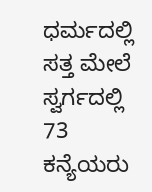ಧರ್ಮದಲ್ಲಿ ಸತ್ತ ಮೇಲೆ ಸ್ವರ್ಗದಲ್ಲಿ 73 ಕನ್ಯೆಯರು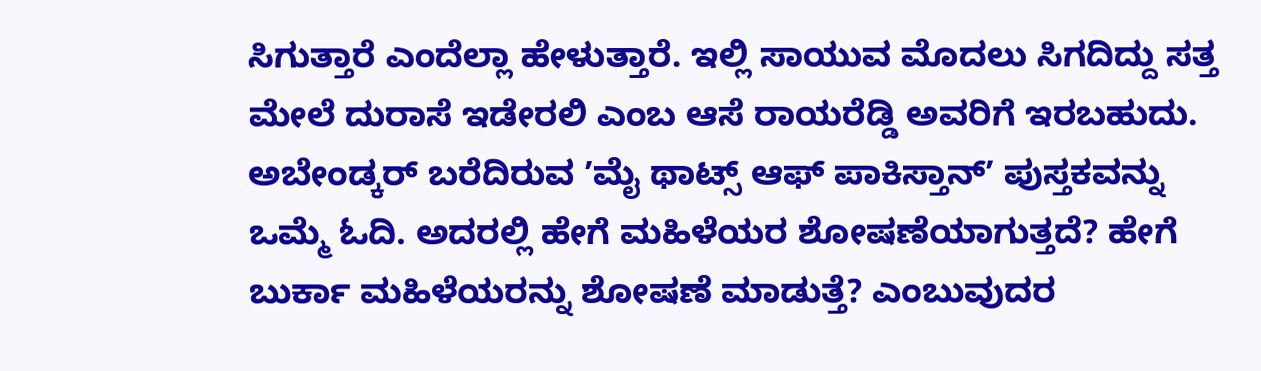ಸಿಗುತ್ತಾರೆ ಎಂದೆಲ್ಲಾ ಹೇಳುತ್ತಾರೆ. ಇಲ್ಲಿ ಸಾಯುವ ಮೊದಲು ಸಿಗದಿದ್ದು ಸತ್ತ ಮೇಲೆ ದುರಾಸೆ ಇಡೇರಲಿ ಎಂಬ ಆಸೆ ರಾಯರೆಡ್ಡಿ ಅವರಿಗೆ ಇರಬಹುದು. ಅಬೇಂಡ್ಕರ್ ಬರೆದಿರುವ ʼಮೈ ಥಾಟ್ಸ್ ಆಫ್ ಪಾಕಿಸ್ತಾನ್ʼ ಪುಸ್ತಕವನ್ನು ಒಮ್ಮೆ ಓದಿ. ಅದರಲ್ಲಿ ಹೇಗೆ ಮಹಿಳೆಯರ ಶೋಷಣೆಯಾಗುತ್ತದೆ? ಹೇಗೆ ಬುರ್ಕಾ ಮಹಿಳೆಯರನ್ನು ಶೋಷಣೆ ಮಾಡುತ್ತೆ? ಎಂಬುವುದರ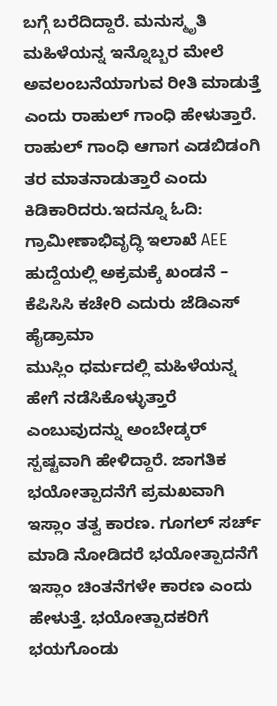ಬಗ್ಗೆ ಬರೆದಿದ್ದಾರೆ. ಮನುಸ್ಮೃತಿ ಮಹಿಳೆಯನ್ನ ಇನ್ನೊಬ್ಬರ ಮೇಲೆ ಅವಲಂಬನೆಯಾಗುವ ರೀತಿ ಮಾಡುತ್ತೆ ಎಂದು ರಾಹುಲ್ ಗಾಂಧಿ ಹೇಳುತ್ತಾರೆ. ರಾಹುಲ್ ಗಾಂಧಿ ಆಗಾಗ ಎಡಬಿಡಂಗಿ ತರ ಮಾತನಾಡುತ್ತಾರೆ ಎಂದು ಕಿಡಿಕಾರಿದರು.ಇದನ್ನೂ ಓದಿ: ಗ್ರಾಮೀಣಾಭಿವೃದ್ಧಿ ಇಲಾಖೆ AEE ಹುದ್ದೆಯಲ್ಲಿ ಅಕ್ರಮಕ್ಕೆ ಖಂಡನೆ – ಕೆಪಿಸಿಸಿ ಕಚೇರಿ ಎದುರು ಜೆಡಿಎಸ್ ಹೈಡ್ರಾಮಾ
ಮುಸ್ಲಿಂ ಧರ್ಮದಲ್ಲಿ ಮಹಿಳೆಯನ್ನ ಹೇಗೆ ನಡೆಸಿಕೊಳ್ಳುತ್ತಾರೆ ಎಂಬುವುದನ್ನು ಅಂಬೇಡ್ಕರ್ ಸ್ಪಷ್ಟವಾಗಿ ಹೇಳಿದ್ದಾರೆ. ಜಾಗತಿಕ ಭಯೋತ್ಪಾದನೆಗೆ ಪ್ರಮಖವಾಗಿ ಇಸ್ಲಾಂ ತತ್ವ ಕಾರಣ. ಗೂಗಲ್ ಸರ್ಚ್ ಮಾಡಿ ನೋಡಿದರೆ ಭಯೋತ್ಪಾದನೆಗೆ ಇಸ್ಲಾಂ ಚಿಂತನೆಗಳೇ ಕಾರಣ ಎಂದು ಹೇಳುತ್ತೆ. ಭಯೋತ್ಪಾದಕರಿಗೆ ಭಯಗೊಂಡು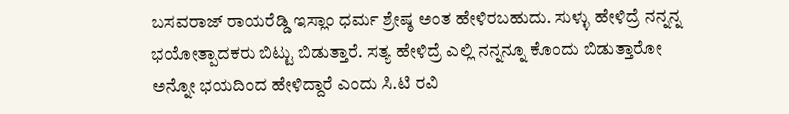ಬಸವರಾಜ್ ರಾಯರೆಡ್ಡಿ ಇಸ್ಲಾಂ ಧರ್ಮ ಶ್ರೇಷ್ಠ ಅಂತ ಹೇಳಿರಬಹುದು. ಸುಳ್ಳು ಹೇಳಿದ್ರೆ ನನ್ನನ್ನ ಭಯೋತ್ಪಾದಕರು ಬಿಟ್ಟು ಬಿಡುತ್ತಾರೆ. ಸತ್ಯ ಹೇಳಿದ್ರೆ ಎಲ್ಲಿ ನನ್ನನ್ನೂ ಕೊಂದು ಬಿಡುತ್ತಾರೋ ಅನ್ನೋ ಭಯದಿಂದ ಹೇಳಿದ್ದಾರೆ ಎಂದು ಸಿ.ಟಿ ರವಿ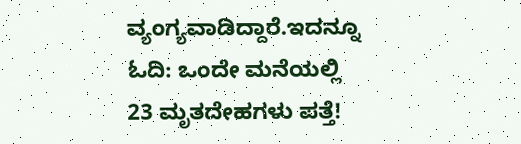ವ್ಯಂಗ್ಯವಾಡಿದ್ದಾರೆ.ಇದನ್ನೂ ಓದಿ: ಒಂದೇ ಮನೆಯಲ್ಲಿ 23 ಮೃತದೇಹಗಳು ಪತ್ತೆ!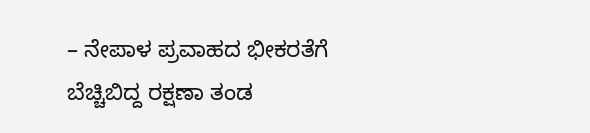– ನೇಪಾಳ ಪ್ರವಾಹದ ಭೀಕರತೆಗೆ ಬೆಚ್ಚಿಬಿದ್ದ ರಕ್ಷಣಾ ತಂಡ